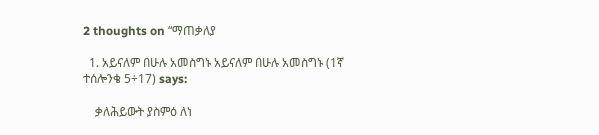2 thoughts on “ማጠቃለያ

  1. አይናለም በሁሉ አመስግኑ አይናለም በሁሉ አመስግኑ (1ኛ ተሰሎንቄ 5÷17) says:

    ቃለሕይውት ያስምዕ ለነ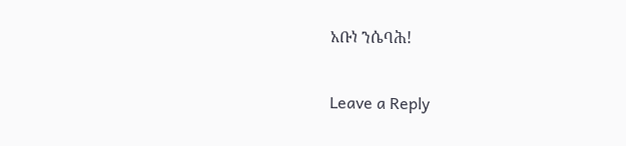አቡነ ንሴባሕ!

Leave a Reply